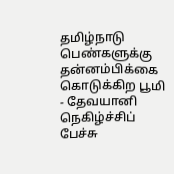தமிழ்நாடு பெண்களுக்கு தன்னம்பிக்கை கொடுக்கிற பூமி - தேவயானி நெகிழ்ச்சிப் பேச்சு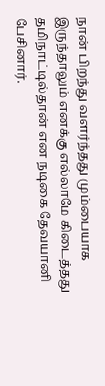நான் பிறந்து வளர்ந்தது மும்பையாக இருந்தாலும் எனக்கு எல்லாமே கிடைத்தது தமிநாட்டில்தான் என நடிகை தேவயானி பேசினார்.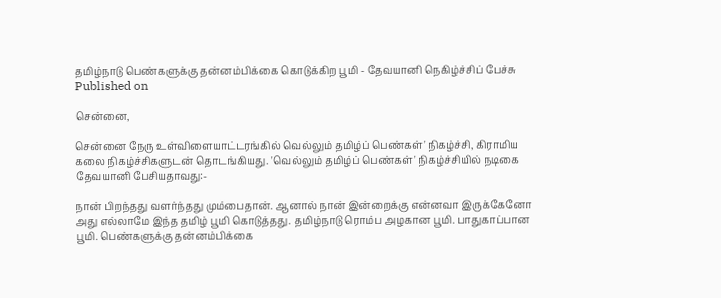தமிழ்நாடு பெண்களுக்கு தன்னம்பிக்கை கொடுக்கிற பூமி - தேவயானி நெகிழ்ச்சிப் பேச்சு
Published on

சென்னை,

சென்னை நேரு உள்விளையாட்டரங்கில் வெல்லும் தமிழ்ப் பெண்கள்' நிகழ்ச்சி, கிராமிய கலை நிகழ்ச்சிகளுடன் தொடங்கியது. 'வெல்லும் தமிழ்ப் பெண்கள்' நிகழ்ச்சியில் நடிகை தேவயானி பேசியதாவது:-

நான் பிறந்தது வளர்ந்தது மும்பைதான். ஆனால் நான் இன்றைக்கு என்னவா இருக்கேனோ அது எல்லாமே இந்த தமிழ் பூமி கொடுத்தது. தமிழ்நாடு ரொம்ப அழகான பூமி. பாதுகாப்பான பூமி. பெண்களுக்கு தன்னம்பிக்கை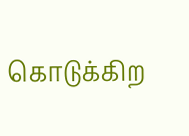கொடுக்கிற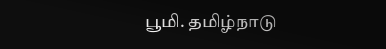பூமி. தமிழ்நாடு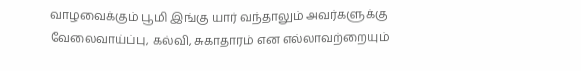வாழவைக்கும் பூமி இங்கு யார் வந்தாலும் அவர்களுக்கு வேலைவாய்ப்பு, கல்வி, சுகாதாரம் என எல்லாவற்றையும்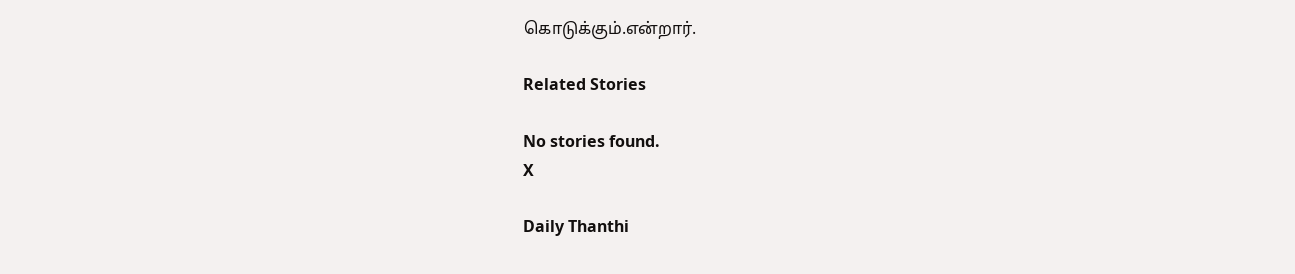கொடுக்கும்.என்றார்.

Related Stories

No stories found.
X

Daily Thanthi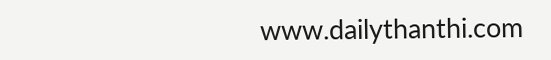www.dailythanthi.com